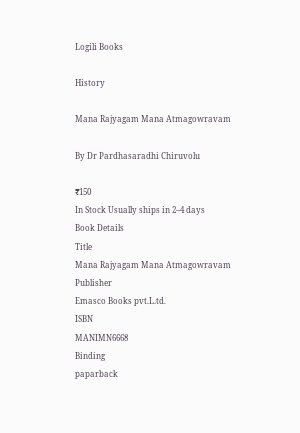Logili Books

History

Mana Rajyagam Mana Atmagowravam

By Dr Pardhasaradhi Chiruvolu

₹150
In Stock Usually ships in 2–4 days
Book Details
Title
Mana Rajyagam Mana Atmagowravam
Publisher
Emasco Books pvt.L.td.
ISBN
MANIMN6668
Binding
paparback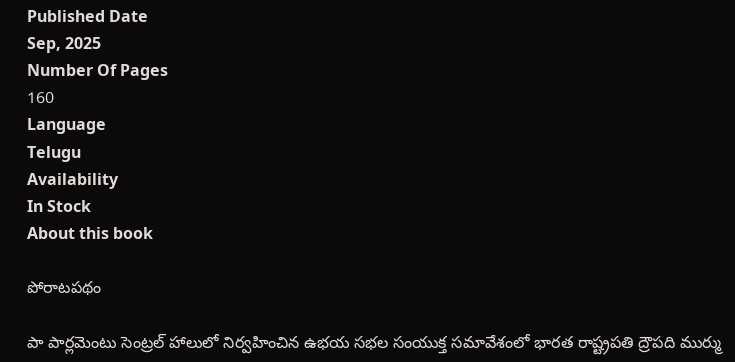Published Date
Sep, 2025
Number Of Pages
160
Language
Telugu
Availability
In Stock
About this book

పోరాటపథం

పా పార్లమెంటు సెంట్రల్ హాలులో నిర్వహించిన ఉభయ సభల సంయుక్త సమావేశంలో భారత రాష్ట్రపతి ద్రౌపది ముర్ము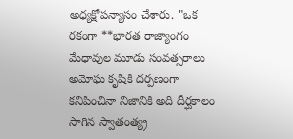అధ్యక్షోపన్యాసం చేశారు. "ఒక రకంగా **భారత రాజ్యాంగం మేధావుల మూడు సంవత్సరాలు అమోఘ కృషికి దర్పణంగా కనిపించినా నిజానికి అది దీర్ఘకాలం సాగిన స్వాతంత్య్ర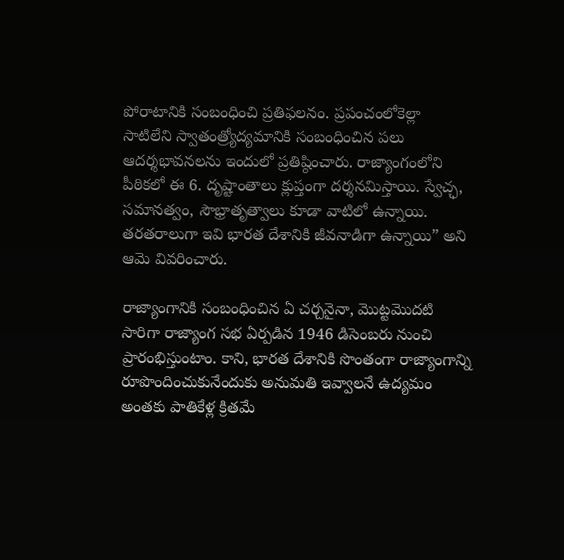పోరాటానికి సంబంధించి ప్రతిఫలనం. ప్రపంచంలోకెల్లా సాటిలేని స్వాతంత్ర్యోద్యమానికి సంబంధించిన పలు ఆదర్శభావనలను ఇందులో ప్రతిష్ఠించారు. రాజ్యాంగంలోని పీఠికలో ఈ 6. దృష్టాంతాలు క్లుప్తంగా దర్శనమిస్తాయి. స్వేచ్ఛ, సమానత్వం, సౌభ్రాతృత్వాలు కూడా వాటిలో ఉన్నాయి. తరతరాలుగా ఇవి భారత దేశానికి జీవనాడిగా ఉన్నాయి” అని ఆమె వివరించారు.

రాజ్యాంగానికి సంబంధించిన ఏ చర్చనైనా, మొట్టమొదటి సారిగా రాజ్యాంగ సభ ఏర్పడిన 1946 డిసెంబరు నుంచి ప్రారంభిస్తుంటాం. కాని, భారత దేశానికి సొంతంగా రాజ్యాంగాన్ని రూపొందించుకునేందుకు అనుమతి ఇవ్వాలనే ఉద్యమం అంతకు పాతికేళ్ల క్రితమే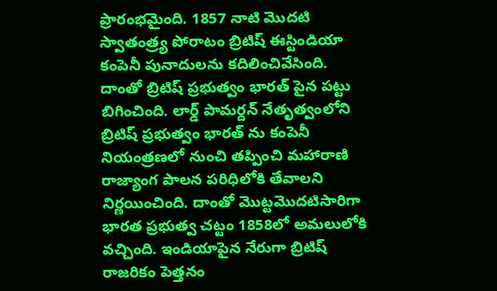ప్రారంభమైంది. 1857 నాటి మొదటి స్వాతంత్ర్య పోరాటం బ్రిటిష్ ఈస్టిండియా కంపెనీ పునాదులను కదిలించివేసింది. దాంతో బ్రిటిష్ ప్రభుత్వం భారత్ పైన పట్టు బిగించింది. లార్డ్ పామర్దన్ నేతృత్వంలోని బ్రిటిష్ ప్రభుత్వం భారత్ ను కంపెనీ నియంత్రణలో నుంచి తప్పించి మహారాణి రాజ్యాంగ పాలన పరిధిలోకి తేవాలని నిర్ణయించింది. దాంతో మొట్టమొదటిసారిగా భారత ప్రభుత్వ చట్టం 1858లో అమలులోకి వచ్చింది. ఇండియాపైన నేరుగా బ్రిటిష్ రాజరికం పెత్తనం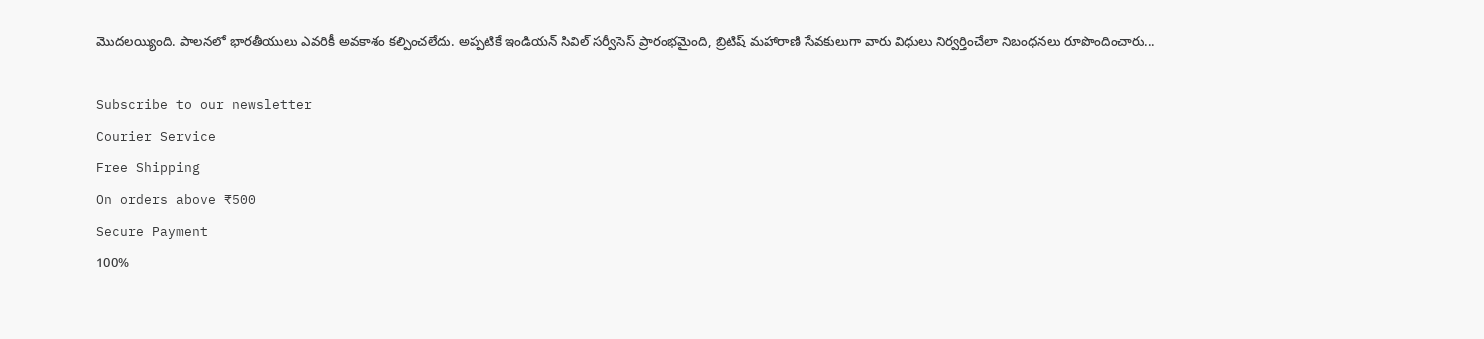మొదలయ్యింది. పాలనలో భారతీయులు ఎవరికీ అవకాశం కల్పించలేదు. అప్పటికే ఇండియన్ సివిల్ సర్వీసెస్ ప్రారంభమైంది, బ్రిటిష్ మహారాణి సేవకులుగా వారు విధులు నిర్వర్తించేలా నిబంధనలు రూపొందించారు...

Subscribe to our newsletter
Courier Service
Free Shipping
On orders above ₹500
Secure Payment
100%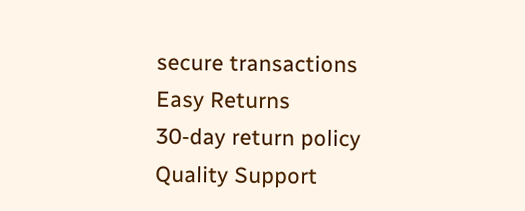secure transactions
Easy Returns
30-day return policy
Quality Support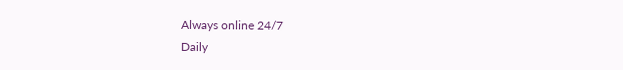Always online 24/7
Daily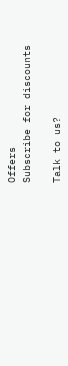Offers
Subscribe for discounts

Talk to us?